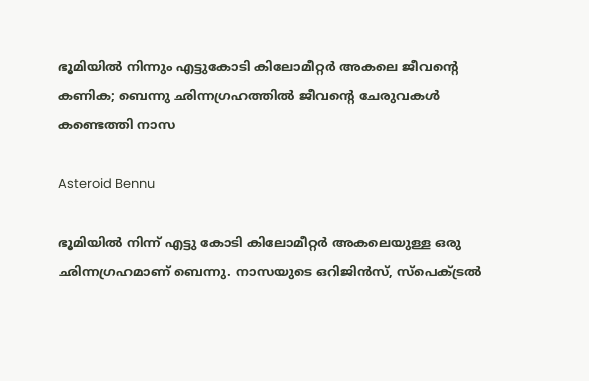ഭൂമിയിൽ നിന്നും എട്ടുകോടി കിലോമീറ്റർ അകലെ ജീവന്റെ കണിക; ബെന്നു ഛിന്നഗ്രഹത്തിൽ ജീവന്റെ ചേരുവകൾ കണ്ടെത്തി നാസ

Asteroid Bennu

ഭൂമിയിൽ നിന്ന്‌ എട്ടു കോടി കിലോമീറ്റർ അകലെയുള്ള ഒരു ഛിന്നഗ്രഹമാണ് ബെന്നു. നാസയുടെ ഒറിജിൻസ്, സ്പെക്ട്രൽ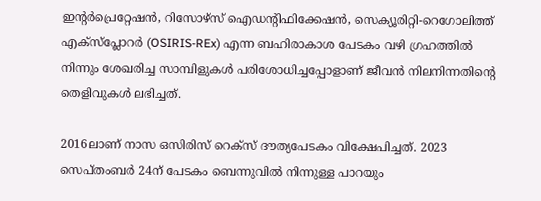ഇൻ്റർപ്രെറ്റേഷൻ, റിസോഴ്സ് ഐഡൻ്റിഫിക്കേഷൻ, സെക്യൂരിറ്റി-റെഗോലിത്ത് എക്സ്പ്ലോറർ (OSIRIS-REx) എന്ന ബഹിരാകാശ പേടകം വഴി ഗ്രഹത്തിൽ നിന്നും ശേഖരിച്ച സാമ്പിളുകൾ പരിശോധിച്ചപ്പോളാണ് ജീവൻ നിലനിന്നതിന്റെ തെളിവുകൾ ലഭിച്ചത്.

2016ലാണ് നാസ ഒസിരിസ്‌ റെക്‌സ്‌ ദൗത്യപേടകം വിക്ഷേപിച്ചത്. 2023 സെപ്‌തംബർ 24ന് പേടകം ബെന്നുവിൽ നിന്നുള്ള പാറയും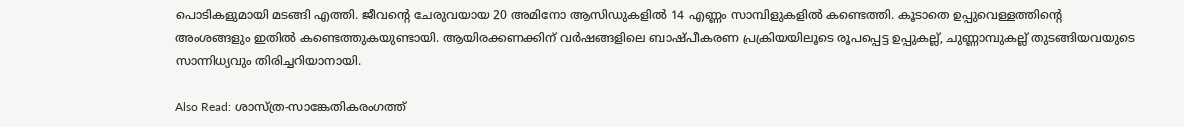പൊടികളുമായി മടങ്ങി എത്തി. ജീവന്റെ ചേരുവയായ 20 അമിനോ ആസിഡുകളിൽ 14 എണ്ണം സാമ്പിളുകളിൽ കണ്ടെത്തി. കൂടാതെ ഉപ്പുവെള്ളത്തിൻ്റെ അംശങ്ങളും ഇതിൽ കണ്ടെത്തുകയുണ്ടായി. ആയിരക്കണക്കിന്‌ വർഷങ്ങളിലെ ബാഷ്‌പീകരണ പ്രക്രിയയിലൂടെ രൂപപ്പെട്ട ഉപ്പുകല്ല്‌, ചുണ്ണാമ്പുകല്ല്‌ തുടങ്ങിയവയുടെ സാന്നിധ്യവും തിരിച്ചറിയാനായി.

Also Read: ശാസ്ത്ര-സാങ്കേതികരംഗത്ത്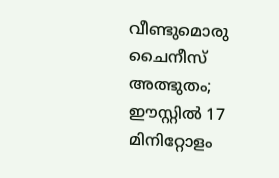വീണ്ടുമൊരു ചൈനീസ് അത്ഭുതം; ഈസ്റ്റിൽ 17 മിനിറ്റോളം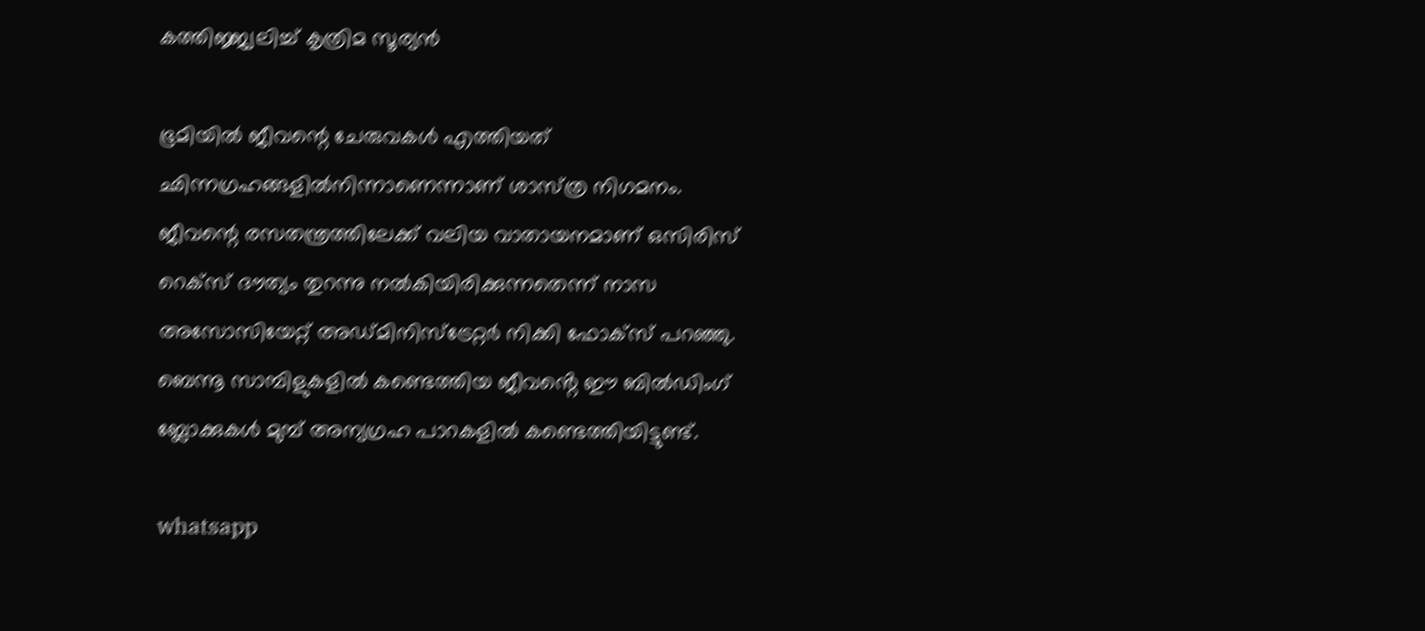കത്തിജ്ജ്വലിച്ച് കൃത്രിമ സൂര്യൻ

ഭൂമിയിൽ ജീവന്റെ ചേരുവകൾ എത്തിയത്‌ ഛിന്നഗ്രഹങ്ങളിൽനിന്നാണെന്നാണ്‌ ശാസ്‌ത്ര നിഗമനം. ജീവന്റെ രസതന്ത്രത്തിലേക്ക്‌ വലിയ വാതായനമാണ്‌ ഒസിരിസ്‌ റെക്‌സ്‌ ദൗത്യം തുറന്നു നൽകിയിരിക്കുന്നതെന്ന്‌ നാസ അസോസിയേറ്റ്‌ അഡ്‌മിനിസ്‌ട്രേറ്റർ നിക്കി ഫോക്‌സ്‌ പറഞ്ഞു. ബെന്നൂ സാമ്പിളുകളിൽ കണ്ടെത്തിയ ജീവൻ്റെ ഈ ബിൽഡിംഗ് ബ്ലോക്കുകൾ മുമ്പ് അന്യഗ്രഹ പാറകളിൽ കണ്ടെത്തിയിട്ടുണ്ട്.

whatsapp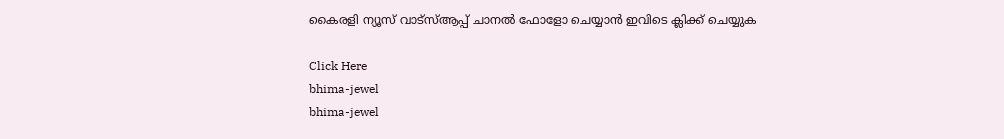കൈരളി ന്യൂസ് വാട്‌സ്ആപ്പ് ചാനല്‍ ഫോളോ ചെയ്യാന്‍ ഇവിടെ ക്ലിക്ക് ചെയ്യുക

Click Here
bhima-jewel
bhima-jewel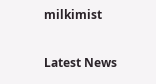milkimist

Latest News